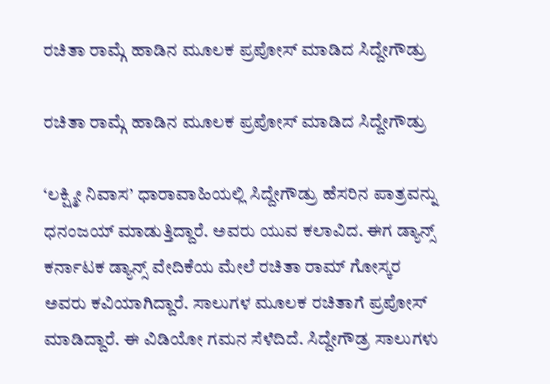ರಚಿತಾ ರಾಮ್ಗೆ ಹಾಡಿನ ಮೂಲಕ ಪ್ರಪೋಸ್ ಮಾಡಿದ ಸಿದ್ದೇಗೌಡ್ರು

ರಚಿತಾ ರಾಮ್ಗೆ ಹಾಡಿನ ಮೂಲಕ ಪ್ರಪೋಸ್ ಮಾಡಿದ ಸಿದ್ದೇಗೌಡ್ರು

‘ಲಕ್ಷ್ಮೀ ನಿವಾಸ’ ಧಾರಾವಾಹಿಯಲ್ಲಿ ಸಿದ್ದೇಗೌಡ್ರು ಹೆಸರಿನ ಪಾತ್ರವನ್ನು ಧನಂಜಯ್ ಮಾಡುತ್ತಿದ್ದಾರೆ. ಅವರು ಯುವ ಕಲಾವಿದ. ಈಗ ಡ್ಯಾನ್ಸ್ ಕರ್ನಾಟಕ ಡ್ಯಾನ್ಸ್ ವೇದಿಕೆಯ ಮೇಲೆ ರಚಿತಾ ರಾಮ್ ಗೋಸ್ಕರ ಅವರು ಕವಿಯಾಗಿದ್ದಾರೆ. ಸಾಲುಗಳ ಮೂಲಕ ರಚಿತಾಗೆ ಪ್ರಪೋಸ್ ಮಾಡಿದ್ದಾರೆ. ಈ ವಿಡಿಯೋ ಗಮನ ಸೆಳೆದಿದೆ. ಸಿದ್ದೇಗೌಡ್ರ ಸಾಲುಗಳು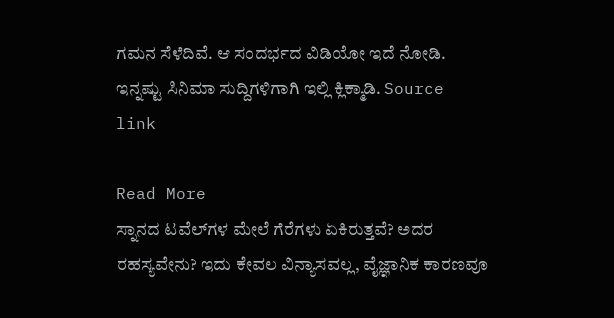ಗಮನ ಸೆಳೆದಿವೆ. ಆ ಸಂದರ್ಭದ ವಿಡಿಯೋ ಇದೆ ನೋಡಿ. ಇನ್ನಷ್ಟು ಸಿನಿಮಾ ಸುದ್ದಿಗಳಿಗಾಗಿ ಇಲ್ಲಿ ಕ್ಲಿಕ್ಮಾಡಿ. Source link

Read More
ಸ್ನಾನದ ಟವೆಲ್‌ಗಳ ಮೇಲೆ ಗೆರೆಗಳು ಏಕಿರುತ್ತವೆ? ಅದರ ರಹಸ್ಯವೇನು? ಇದು ಕೇವಲ ವಿನ್ಯಾಸವಲ್ಲ, ವೈಜ್ಞಾನಿಕ ಕಾರಣವೂ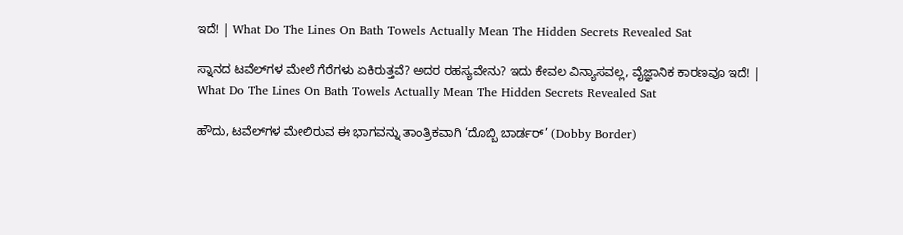ಇದೆ! | What Do The Lines On Bath Towels Actually Mean The Hidden Secrets Revealed Sat

ಸ್ನಾನದ ಟವೆಲ್‌ಗಳ ಮೇಲೆ ಗೆರೆಗಳು ಏಕಿರುತ್ತವೆ? ಅದರ ರಹಸ್ಯವೇನು? ಇದು ಕೇವಲ ವಿನ್ಯಾಸವಲ್ಲ, ವೈಜ್ಞಾನಿಕ ಕಾರಣವೂ ಇದೆ! | What Do The Lines On Bath Towels Actually Mean The Hidden Secrets Revealed Sat

ಹೌದು, ಟವೆಲ್‌ಗಳ ಮೇಲಿರುವ ಈ ಭಾಗವನ್ನು ತಾಂತ್ರಿಕವಾಗಿ ‘ದೊಬ್ಬಿ ಬಾರ್ಡರ್’ (Dobby Border)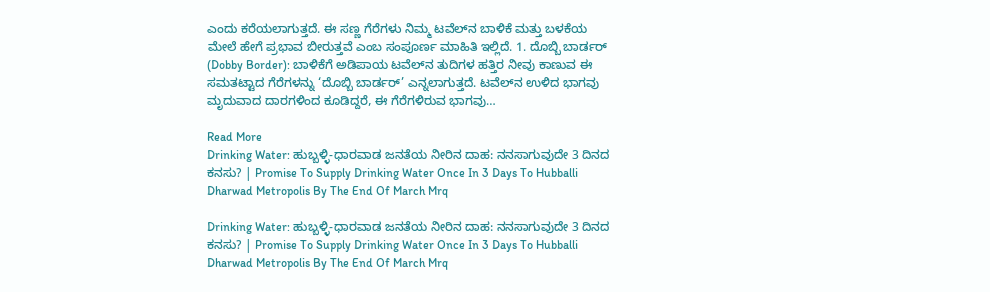ಎಂದು ಕರೆಯಲಾಗುತ್ತದೆ. ಈ ಸಣ್ಣ ಗೆರೆಗಳು ನಿಮ್ಮ ಟವೆಲ್‌ನ ಬಾಳಿಕೆ ಮತ್ತು ಬಳಕೆಯ ಮೇಲೆ ಹೇಗೆ ಪ್ರಭಾವ ಬೀರುತ್ತವೆ ಎಂಬ ಸಂಪೂರ್ಣ ಮಾಹಿತಿ ಇಲ್ಲಿದೆ. 1. ದೊಬ್ಬಿ ಬಾರ್ಡರ್ (Dobby Border): ಬಾಳಿಕೆಗೆ ಅಡಿಪಾಯ ಟವೆಲ್‌ನ ತುದಿಗಳ ಹತ್ತಿರ ನೀವು ಕಾಣುವ ಈ ಸಮತಟ್ಟಾದ ಗೆರೆಗಳನ್ನು ‘ದೊಬ್ಬಿ ಬಾರ್ಡರ್’ ಎನ್ನಲಾಗುತ್ತದೆ. ಟವೆಲ್‌ನ ಉಳಿದ ಭಾಗವು ಮೃದುವಾದ ದಾರಗಳಿಂದ ಕೂಡಿದ್ದರೆ, ಈ ಗೆರೆಗಳಿರುವ ಭಾಗವು…

Read More
Drinking Water: ಹುಬ್ಬಳ್ಳಿ-ಧಾರವಾಡ ಜನತೆಯ ನೀರಿನ ದಾಹ: ನನಸಾಗುವುದೇ 3 ದಿನದ ಕನಸು? | Promise To Supply Drinking Water Once In 3 Days To Hubballi Dharwad Metropolis By The End Of March Mrq

Drinking Water: ಹುಬ್ಬಳ್ಳಿ-ಧಾರವಾಡ ಜನತೆಯ ನೀರಿನ ದಾಹ: ನನಸಾಗುವುದೇ 3 ದಿನದ ಕನಸು? | Promise To Supply Drinking Water Once In 3 Days To Hubballi Dharwad Metropolis By The End Of March Mrq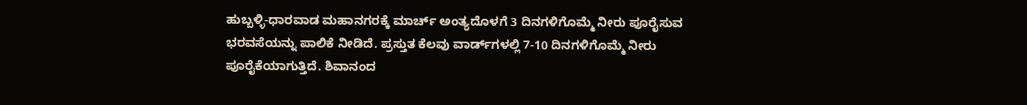ಹುಬ್ಬಳ್ಳಿ-ಧಾರವಾಡ ಮಹಾನಗರಕ್ಕೆ ಮಾರ್ಚ್ ಅಂತ್ಯದೊಳಗೆ 3 ದಿನಗಳಿಗೊಮ್ಮೆ ನೀರು ಪೂರೈಸುವ ಭರವಸೆಯನ್ನು ಪಾಲಿಕೆ ನೀಡಿದೆ. ಪ್ರಸ್ತುತ ಕೆಲವು ವಾರ್ಡ್‌ಗಳಲ್ಲಿ 7-10 ದಿನಗಳಿಗೊಮ್ಮೆ ನೀರು ಪೂರೈಕೆಯಾಗುತ್ತಿದೆ. ಶಿವಾನಂದ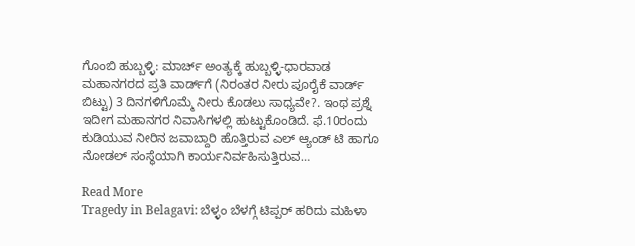ಗೊಂಬಿ ಹುಬ್ಬಳ್ಳಿ: ಮಾರ್ಚ್‌ ಅಂತ್ಯಕ್ಕೆ ಹುಬ್ಬಳ್ಳಿ-ಧಾರವಾಡ ಮಹಾನಗರದ ಪ್ರತಿ ವಾರ್ಡ್‌ಗೆ (ನಿರಂತರ ನೀರು ಪೂರೈಕೆ ವಾರ್ಡ್‌ ಬಿಟ್ಟು) 3 ದಿನಗಳಿಗೊಮ್ಮೆ ನೀರು ಕೊಡಲು ಸಾಧ್ಯವೇ?. ಇಂಥ ಪ್ರಶ್ನೆ ಇದೀಗ ಮಹಾನಗರ ನಿವಾಸಿಗಳಲ್ಲಿ ಹುಟ್ಟುಕೊಂಡಿದೆ. ಫೆ.10ರಂದು ಕುಡಿಯುವ ನೀರಿನ ಜವಾಬ್ದಾರಿ ಹೊತ್ತಿರುವ ಎಲ್‌ ಆ್ಯಂಡ್‌ ಟಿ ಹಾಗೂ ನೋಡಲ್‌ ಸಂಸ್ಥೆಯಾಗಿ ಕಾರ್ಯನಿರ್ವಹಿಸುತ್ತಿರುವ…

Read More
Tragedy in Belagavi: ಬೆಳ್ಳಂ ಬೆಳಗ್ಗೆ ಟಿಪ್ಪರ್ ಹರಿದು ಮಹಿಳಾ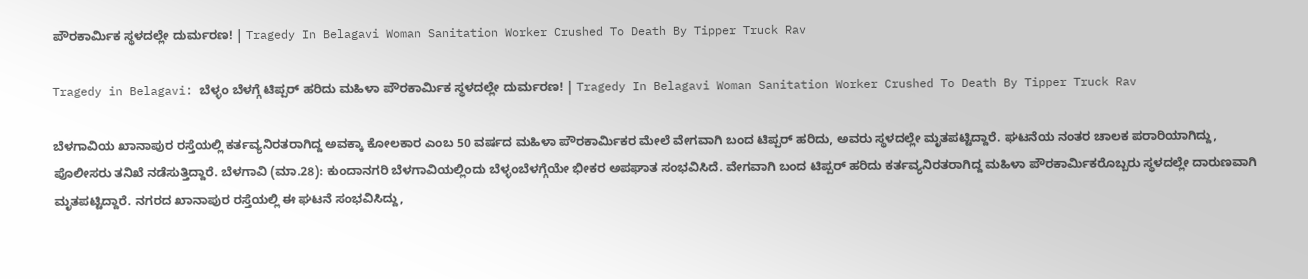ಪೌರಕಾರ್ಮಿಕ ಸ್ಥಳದಲ್ಲೇ ದುರ್ಮರಣ! | Tragedy In Belagavi Woman Sanitation Worker Crushed To Death By Tipper Truck Rav

Tragedy in Belagavi: ಬೆಳ್ಳಂ ಬೆಳಗ್ಗೆ ಟಿಪ್ಪರ್ ಹರಿದು ಮಹಿಳಾ ಪೌರಕಾರ್ಮಿಕ ಸ್ಥಳದಲ್ಲೇ ದುರ್ಮರಣ! | Tragedy In Belagavi Woman Sanitation Worker Crushed To Death By Tipper Truck Rav

ಬೆಳಗಾವಿಯ ಖಾನಾಪುರ ರಸ್ತೆಯಲ್ಲಿ ಕರ್ತವ್ಯನಿರತರಾಗಿದ್ದ ಅವಕ್ಕಾ ಕೋಲಕಾರ ಎಂಬ 50 ವರ್ಷದ ಮಹಿಳಾ ಪೌರಕಾರ್ಮಿಕರ ಮೇಲೆ ವೇಗವಾಗಿ ಬಂದ ಟಿಪ್ಪರ್ ಹರಿದು, ಅವರು ಸ್ಥಳದಲ್ಲೇ ಮೃತಪಟ್ಟಿದ್ದಾರೆ. ಘಟನೆಯ ನಂತರ ಚಾಲಕ ಪರಾರಿಯಾಗಿದ್ದು, ಪೊಲೀಸರು ತನಿಖೆ ನಡೆಸುತ್ತಿದ್ದಾರೆ. ಬೆಳಗಾವಿ (ಮಾ.28): ಕುಂದಾನಗರಿ ಬೆಳಗಾವಿಯಲ್ಲಿಂದು ಬೆಳ್ಳಂಬೆಳಗ್ಗೆಯೇ ಭೀಕರ ಅಪಘಾತ ಸಂಭವಿಸಿದೆ. ವೇಗವಾಗಿ ಬಂದ ಟಿಪ್ಪರ್ ಹರಿದು ಕರ್ತವ್ಯನಿರತರಾಗಿದ್ದ ಮಹಿಳಾ ಪೌರಕಾರ್ಮಿಕರೊಬ್ಬರು ಸ್ಥಳದಲ್ಲೇ ದಾರುಣವಾಗಿ ಮೃತಪಟ್ಟಿದ್ದಾರೆ. ನಗರದ ಖಾನಾಪುರ ರಸ್ತೆಯಲ್ಲಿ ಈ ಘಟನೆ ಸಂಭವಿಸಿದ್ದು,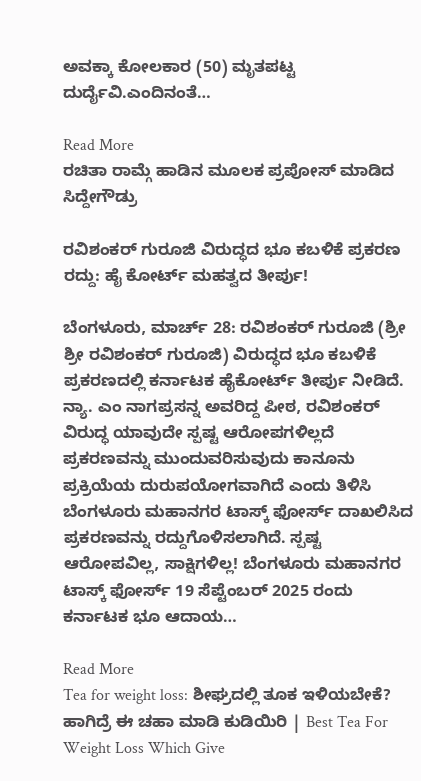ಅವಕ್ಕಾ ಕೋಲಕಾರ (50) ಮೃತಪಟ್ಟ ದುರ್ದೈವಿ.ಎಂದಿನಂತೆ…

Read More
ರಚಿತಾ ರಾಮ್ಗೆ ಹಾಡಿನ ಮೂಲಕ ಪ್ರಪೋಸ್ ಮಾಡಿದ ಸಿದ್ದೇಗೌಡ್ರು

ರವಿಶಂಕರ್ ಗುರೂಜಿ ವಿರುದ್ಧದ ಭೂ ಕಬಳಿಕೆ ಪ್ರಕರಣ ರದ್ದು: ಹೈ ಕೋರ್ಟ್ ಮಹತ್ವದ ತೀರ್ಪು!

ಬೆಂಗಳೂರು, ಮಾರ್ಚ್ 28: ರವಿಶಂಕರ್ ಗುರೂಜಿ (ಶ್ರೀ ಶ್ರೀ ರವಿಶಂಕರ್ ಗುರೂಜಿ) ವಿರುದ್ಧದ ಭೂ ಕಬಳಿಕೆ ಪ್ರಕರಣದಲ್ಲಿ ಕರ್ನಾಟಕ ಹೈಕೋರ್ಟ್ ತೀರ್ಪು ನೀಡಿದೆ. ನ್ಯಾ. ಎಂ ನಾಗಪ್ರಸನ್ನ ಅವರಿದ್ದ ಪೀಠ, ರವಿಶಂಕರ್ ವಿರುದ್ಧ ಯಾವುದೇ ಸ್ಪಷ್ಟ ಆರೋಪಗಳಿಲ್ಲದೆ ಪ್ರಕರಣವನ್ನು ಮುಂದುವರಿಸುವುದು ಕಾನೂನು ಪ್ರಕ್ರಿಯೆಯ ದುರುಪಯೋಗವಾಗಿದೆ ಎಂದು ತಿಳಿಸಿ ಬೆಂಗಳೂರು ಮಹಾನಗರ ಟಾಸ್ಕ್ ಫೋರ್ಸ್ ದಾಖಲಿಸಿದ ಪ್ರಕರಣವನ್ನು ರದ್ದುಗೊಳಿಸಲಾಗಿದೆ. ಸ್ಪಷ್ಟ ಆರೋಪವಿಲ್ಲ, ಸಾಕ್ಷಿಗಳಿಲ್ಲ! ಬೆಂಗಳೂರು ಮಹಾನಗರ ಟಾಸ್ಕ್ ಫೋರ್ಸ್ 19 ಸೆಪ್ಟೆಂಬರ್ 2025 ರಂದು ಕರ್ನಾಟಕ ಭೂ ಆದಾಯ…

Read More
Tea for weight loss: ಶೀಘ್ರದಲ್ಲಿ ತೂಕ ಇಳಿಯಬೇಕೆ? ಹಾಗಿದ್ರೆ ಈ ಚಹಾ ಮಾಡಿ ಕುಡಿಯಿರಿ | Best Tea For Weight Loss Which Give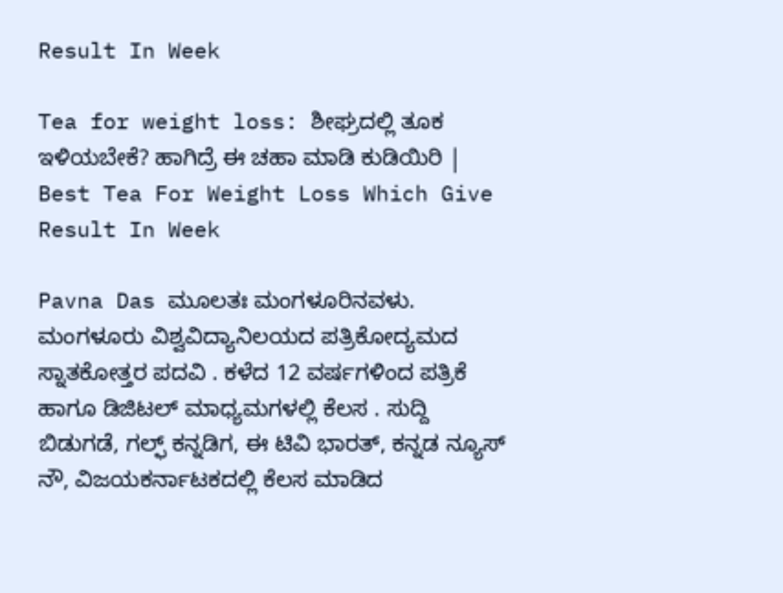Result In Week

Tea for weight loss: ಶೀಘ್ರದಲ್ಲಿ ತೂಕ ಇಳಿಯಬೇಕೆ? ಹಾಗಿದ್ರೆ ಈ ಚಹಾ ಮಾಡಿ ಕುಡಿಯಿರಿ | Best Tea For Weight Loss Which Give Result In Week

Pavna Das ಮೂಲತಃ ಮಂಗಳೂರಿನವಳು. ಮಂಗಳೂರು ವಿಶ್ವವಿದ್ಯಾನಿಲಯದ ಪತ್ರಿಕೋದ್ಯಮದ ಸ್ನಾತಕೋತ್ತರ ಪದವಿ . ಕಳೆದ 12 ವರ್ಷಗಳಿಂದ ಪತ್ರಿಕೆ ಹಾಗೂ ಡಿಜಿಟಲ್ ಮಾಧ್ಯಮಗಳಲ್ಲಿ ಕೆಲಸ . ಸುದ್ದಿ ಬಿಡುಗಡೆ, ಗಲ್ಫ್ ಕನ್ನಡಿಗ, ಈ ಟಿವಿ ಭಾರತ್, ಕನ್ನಡ ನ್ಯೂಸ್ ನೌ, ವಿಜಯಕರ್ನಾಟಕದಲ್ಲಿ ಕೆಲಸ ಮಾಡಿದ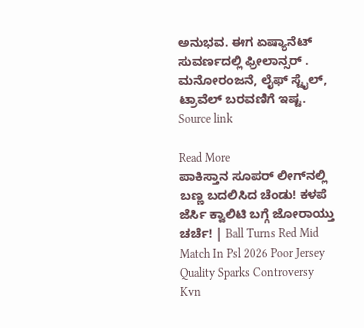ಅನುಭವ. ಈಗ ಏಷ್ಯಾನೆಟ್ ಸುವರ್ಣದಲ್ಲಿ ಫ್ರೀಲಾನ್ಸರ್ . ಮನೋರಂಜನೆ, ಲೈಫ್ ಸ್ಟೈಲ್, ಟ್ರಾವೆಲ್ ಬರವಣಿಗೆ ಇಷ್ಟ. Source link

Read More
ಪಾಕಿಸ್ತಾನ ಸೂಪರ್ ಲೀಗ್‌ನಲ್ಲಿ ಬಣ್ಣ ಬದಲಿಸಿದ ಚೆಂಡು! ಕಳಪೆ ಜೆರ್ಸಿ ಕ್ವಾಲಿಟಿ ಬಗ್ಗೆ ಜೋರಾಯ್ತು ಚರ್ಚೆ! | Ball Turns Red Mid Match In Psl 2026 Poor Jersey Quality Sparks Controversy Kvn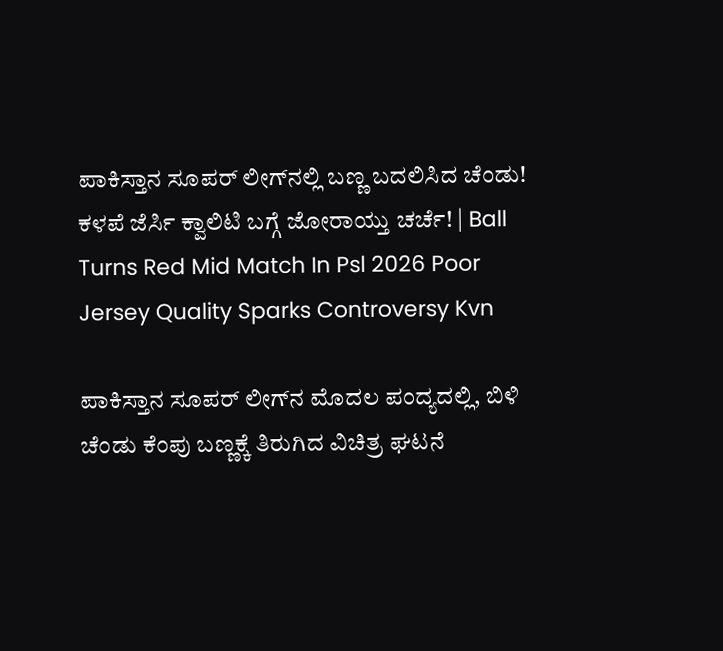ಪಾಕಿಸ್ತಾನ ಸೂಪರ್ ಲೀಗ್‌ನಲ್ಲಿ ಬಣ್ಣ ಬದಲಿಸಿದ ಚೆಂಡು! ಕಳಪೆ ಜೆರ್ಸಿ ಕ್ವಾಲಿಟಿ ಬಗ್ಗೆ ಜೋರಾಯ್ತು ಚರ್ಚೆ! | Ball Turns Red Mid Match In Psl 2026 Poor Jersey Quality Sparks Controversy Kvn

ಪಾಕಿಸ್ತಾನ ಸೂಪರ್ ಲೀಗ್‌ನ ಮೊದಲ ಪಂದ್ಯದಲ್ಲಿ, ಬಿಳಿ ಚೆಂಡು ಕೆಂಪು ಬಣ್ಣಕ್ಕೆ ತಿರುಗಿದ ವಿಚಿತ್ರ ಘಟನೆ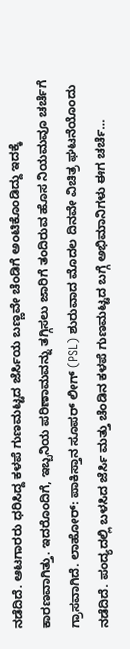ನಡೆದಿದೆ. ಆಟಗಾರರು ಧರಿಸಿದ್ದ ಕಳಪೆ ಗುಣಮಟ್ಟದ ಜೆರ್ಸಿಯ ಬಣ್ಣವೇ ಚೆಂಡಿಗೆ ಅಂಟಿಕೊಂಡಿದ್ದು ಇದಕ್ಕೆ ಕಾರಣವಾಗಿತ್ತು. ಇದರೊಂದಿಗೆ, ಇಬ್ಬನಿಯ ಪರಿಣಾಮವನ್ನು ತಗ್ಗಿಸಲು ಜಾರಿಗೆ ತಂದಿರುವ ಹೊಸ ನಿಯಮವೂ ಚರ್ಚೆಗೆ ಗ್ರಾಸವಾಗಿದೆ. ಲಾಹೋರ್: ಪಾಕಿಸ್ತಾನ ಸೂಪರ್ ಲೀಗ್ (PSL) ಶುರುವಾದ ಮೊದಲ ದಿನವೇ ವಿಚಿತ್ರ ಘಟನೆಯೊಂದು ನಡೆದಿದೆ. ಪಂದ್ಯದಲ್ಲಿ ಬಳಸಿದ ಜೆರ್ಸಿ ಮತ್ತು ಚೆಂಡಿನ ಕಳಪೆ ಗುಣಮಟ್ಟದ ಬಗ್ಗೆ ಅಭಿಮಾನಿಗಳು ಈಗ ಚರ್ಚೆ…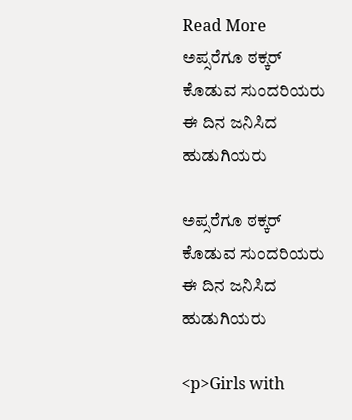Read More
ಅಪ್ಸರೆಗೂ ಠಕ್ಕರ್ ಕೊಡುವ ಸುಂದರಿಯರು ಈ ದಿನ ಜನಿಸಿದ ಹುಡುಗಿಯರು

ಅಪ್ಸರೆಗೂ ಠಕ್ಕರ್ ಕೊಡುವ ಸುಂದರಿಯರು ಈ ದಿನ ಜನಿಸಿದ ಹುಡುಗಿಯರು

<p>Girls with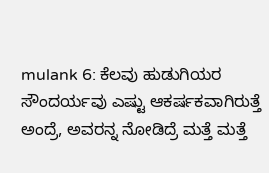mulank 6: ಕೆಲವು ಹುಡುಗಿಯರ ಸೌಂದರ್ಯವು ಎಷ್ಟು ಆಕರ್ಷಕವಾಗಿರುತ್ತೆ ಅಂದ್ರೆ, ಅವರನ್ನ ನೋಡಿದ್ರೆ ಮತ್ತೆ ಮತ್ತೆ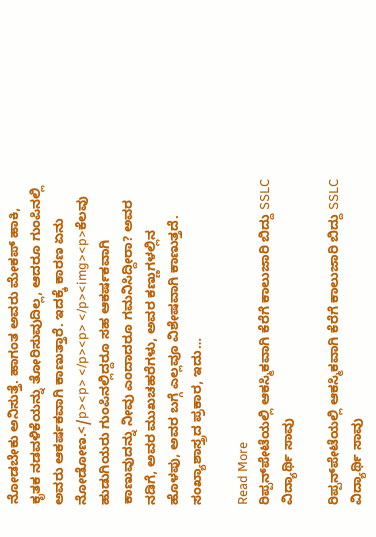ನೋಡಬೇಕು ಅನಿಸುತ್ತೆ. ಹಾಗಂತ ಅವರು ಮೇಕಪ್ ಹಾಕಿ, ಕೃತಕ ನಡವಳಿಕೆಯನ್ನು ತೋರಿಸುವುದಿಲ್ಲ, ಆದರೂ ಗುಂಪಿನಲ್ಲಿ ಅವರು ಆಕರ್ಷಕವಾಗಿ ಕಾಣುತ್ತಾರೆ. ಇದಕ್ಕೆ ಕಾರಣ ಏನು ನೋಡೋಣ.</p><p> </p><p> </p><img><p>ಕೆಲವು ಹುಡುಗಿಯರು ಗುಂಪಿನಲ್ಲಿದ್ದರೂ ಸಹ ಆಕರ್ಷಕವಾಗಿ ಕಾಣುವುದನ್ನು ನೀವು ಎಂದಾದರೂ ಗಮನಿಸಿದ್ದೀರಾ? ಅವರ ನಡಿಗೆ, ಅವರ ಮುಖಚಹರೆಗಳು, ಅವರ ಕಣ್ಣುಗಳಲ್ಲಿನ ಹೊಳಪು, ಅವರ ಬಗ್ಗೆ ಎಲ್ಲವೂ ವಿಶೇಷವಾಗಿ ಕಾಣುತ್ತದೆ. ಸಂಖ್ಯಾಶಾಸ್ತ್ರದ ಪ್ರಕಾರ, ಇದು…

Read More
ರಿಪ್ಪನ್‌ಪೇಟೆಯಲ್ಲಿ ಆಕಸ್ಮಿಕವಾಗಿ ಕೆರೆಗೆ ಕಾಲುಜಾರಿ ಬಿದ್ದು SSLC ವಿದ್ಯಾರ್ಥಿ ಸಾವು

ರಿಪ್ಪನ್‌ಪೇಟೆಯಲ್ಲಿ ಆಕಸ್ಮಿಕವಾಗಿ ಕೆರೆಗೆ ಕಾಲುಜಾರಿ ಬಿದ್ದು SSLC ವಿದ್ಯಾರ್ಥಿ ಸಾವು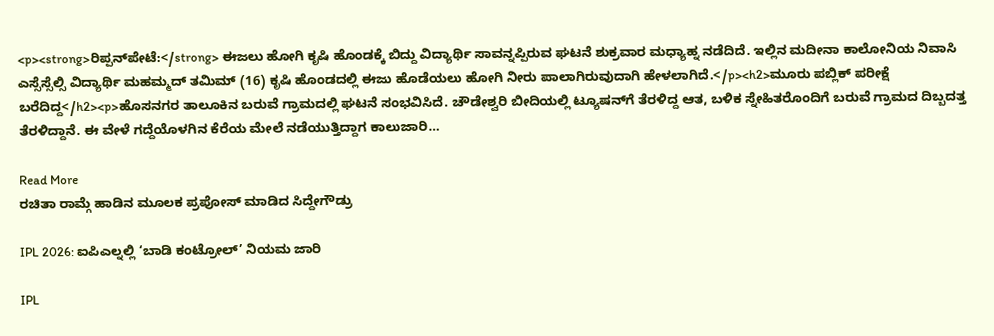<p><strong>ರಿಪ್ಪನ್‍ಪೇಟೆ:</strong> ಈಜಲು ಹೋಗಿ ಕೃಷಿ ಹೊಂಡಕ್ಕೆ ಬಿದ್ದು ವಿದ್ಯಾರ್ಥಿ ಸಾವನ್ನಪ್ಪಿರುವ ಘಟನೆ ಶುಕ್ರವಾರ ಮಧ್ಯಾಹ್ನ ನಡೆದಿದೆ. ಇಲ್ಲಿನ ಮದೀನಾ ಕಾಲೋನಿಯ ನಿವಾಸಿ ಎಸ್ಸೆಸ್ಸೆಲ್ಸಿ ವಿದ್ಯಾರ್ಥಿ ಮಹಮ್ಮದ್ ತಮಿಮ್ (16) ಕೃಷಿ ಹೊಂಡದಲ್ಲಿ ಈಜು ಹೊಡೆಯಲು ಹೋಗಿ ನೀರು ಪಾಲಾಗಿರುವುದಾಗಿ ಹೇಳಲಾಗಿದೆ.</p><h2>ಮೂರು ಪಬ್ಲಿಕ್ ಪರೀಕ್ಷೆ ಬರೆದಿದ್ದ</h2><p>ಹೊಸನಗರ ತಾಲೂಕಿನ ಬರುವೆ ಗ್ರಾಮದಲ್ಲಿ ಘಟನೆ ಸಂಭವಿಸಿದೆ. ಚೌಡೇಶ್ವರಿ ಬೀದಿಯಲ್ಲಿ ಟ್ಯೂಷನ್‌ಗೆ ತೆರಳಿದ್ದ ಆತ, ಬಳಿಕ ಸ್ನೇಹಿತರೊಂದಿಗೆ ಬರುವೆ ಗ್ರಾಮದ ದಿಬ್ಬದತ್ತ ತೆರಳಿದ್ದಾನೆ. ಈ ವೇಳೆ ಗದ್ದೆಯೊಳಗಿನ ಕೆರೆಯ ಮೇಲೆ ನಡೆಯುತ್ತಿದ್ದಾಗ ಕಾಲುಜಾರಿ…

Read More
ರಚಿತಾ ರಾಮ್ಗೆ ಹಾಡಿನ ಮೂಲಕ ಪ್ರಪೋಸ್ ಮಾಡಿದ ಸಿದ್ದೇಗೌಡ್ರು

IPL 2026: ಐಪಿಎಲ್ನಲ್ಲಿ ‘ಬಾಡಿ ಕಂಟ್ರೋಲ್’ ನಿಯಮ ಜಾರಿ

IPL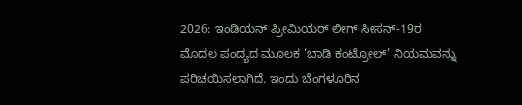2026: ಇಂಡಿಯನ್ ಪ್ರೀಮಿಯರ್ ಲೀಗ್ ಸೀಸನ್-19ರ ಮೊದಲ ಪಂದ್ಯದ ಮೂಲಕ ‘ಬಾಡಿ ಕಂಟ್ರೋಲ್’ ನಿಯಮವನ್ನು ಪರಿಚಯಿಸಲಾಗಿದೆ. ಇಂದು ಬೆಂಗಳೂರಿನ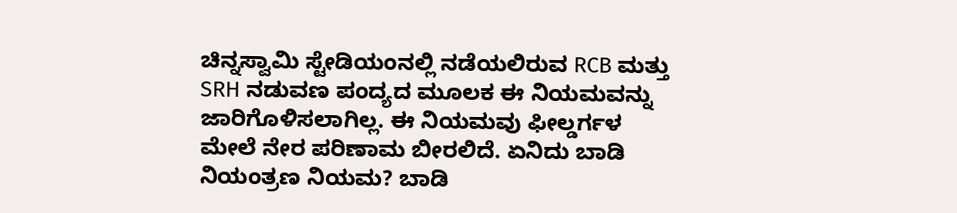ಚಿನ್ನಸ್ವಾಮಿ ಸ್ಟೇಡಿಯಂನಲ್ಲಿ ನಡೆಯಲಿರುವ RCB ಮತ್ತು SRH ನಡುವಣ ಪಂದ್ಯದ ಮೂಲಕ ಈ ನಿಯಮವನ್ನು ಜಾರಿಗೊಳಿಸಲಾಗಿಲ್ಲ. ಈ ನಿಯಮವು ಫೀಲ್ಡರ್ಗಳ ಮೇಲೆ ನೇರ ಪರಿಣಾಮ ಬೀರಲಿದೆ. ಏನಿದು ಬಾಡಿ ನಿಯಂತ್ರಣ ನಿಯಮ? ಬಾಡಿ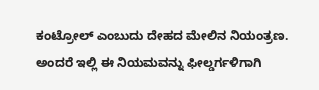ಕಂಟ್ರೋಲ್ ಎಂಬುದು ದೇಹದ ಮೇಲಿನ ನಿಯಂತ್ರಣ. ಅಂದರೆ ಇಲ್ಲಿ ಈ ನಿಯಮವನ್ನು ಫೀಲ್ಡರ್ಗಳಿಗಾಗಿ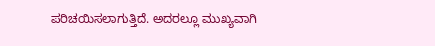ಪರಿಚಯಿಸಲಾಗುತ್ತಿದೆ. ಅದರಲ್ಲೂ ಮುಖ್ಯವಾಗಿ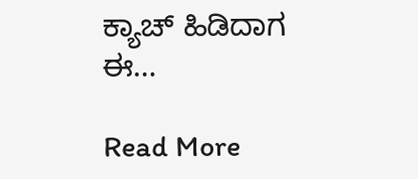ಕ್ಯಾಚ್ ಹಿಡಿದಾಗ ಈ…

Read More